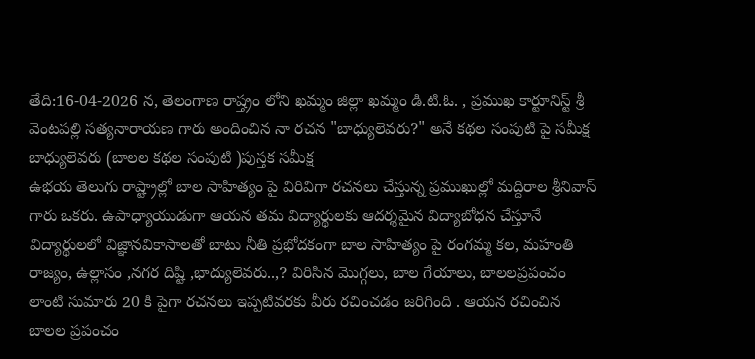తేది:16-04-2026 న, తెలంగాణ రాష్త్రం లోని ఖమ్మం జిల్లా ఖమ్మం డి.టి.ఓ. , ప్రముఖ కార్టూనిస్ట్ శ్రీ వెంటపల్లి సత్యనారాయణ గారు అందించిన నా రచన "బాధ్యులెవరు?" అనే కథల సంపుటి పై సమీక్ష
బాధ్యులెవరు (బాలల కథల సంపుటి )పుస్తక సమీక్ష
ఉభయ తెలుగు రాష్ట్రాల్లో బాల సాహిత్యం పై విరివిగా రచనలు చేస్తున్న ప్రముఖుల్లో మద్దిరాల శ్రీనివాస్ గారు ఒకరు. ఉపాధ్యాయుడుగా ఆయన తమ విద్యార్థులకు ఆదర్శమైన విద్యాబోధన చేస్తూనే విద్యార్థులలో విజ్ఞానవికాసాలతో బాటు నీతి ప్రభోదకంగా బాల సాహిత్యం పై రంగమ్మ కల, మహంతి రాజ్యం, ఉల్లాసం ,నగర దిష్టి ,భాద్యులెవరు..,? విరిసిన మొగ్గలు, బాల గేయాలు, బాలలప్రపంచం లాంటి సుమారు 20 కి పైగా రచనలు ఇప్పటివరకు వీరు రచించడం జరిగింది . ఆయన రచించిన బాలల ప్రపంచం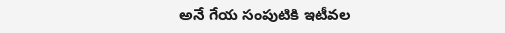అనే గేయ సంపుటికి ఇటీవల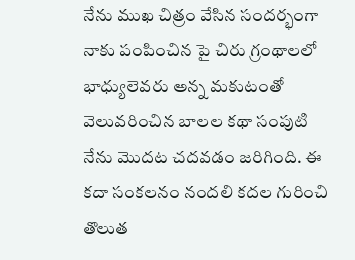నేను ముఖ చిత్రం వేసిన సందర్భంగా నాకు పంపించిన పై చిరు గ్రంథాలలో భాధ్యులెవరు అన్న మకుటంతో వెలువరించిన బాలల కథా సంపుటి నేను మొదట చదవడం జరిగింది. ఈ కదా సంకలనం నందలి కదల గురించి తొలుత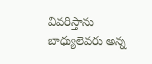వివరిస్తాను
బాధ్యులెవరు అన్న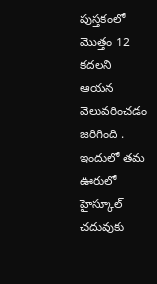పుస్తకంలో మొత్తం 12 కదలని ఆయన వెలువరించడం జరిగింది . ఇందులో తమ ఊరులో హైస్కూల్ చదువుకు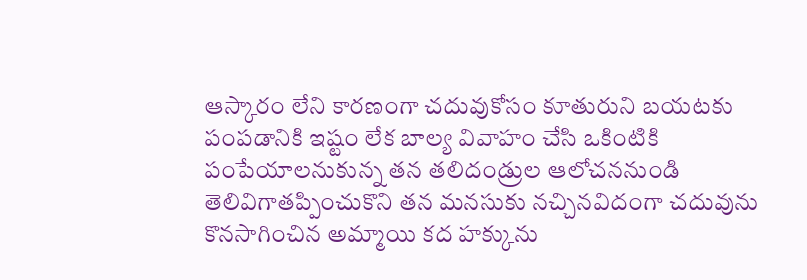ఆస్కారం లేని కారణంగా చదువుకోసం కూతురుని బయటకు పంపడానికి ఇష్టం లేక బాల్య వివాహం చేసి ఒకింటికి పంపేయాలనుకున్న తన తలిదండ్రుల ఆలోచననుండి తెలివిగాతప్పించుకొని తన మనసుకు నచ్చినవిదంగా చదువును కొనసాగించిన అమ్మాయి కద హక్కును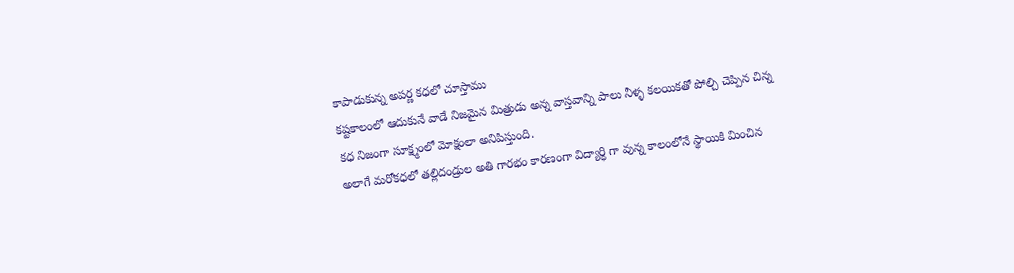కాపాడుకున్న అపర్ణ కధలో చూస్తాము
కష్టకాలంలో ఆదుకునే వాడే నిజమైన మిత్రుడు అన్న వాస్తవాన్ని పాలు నీళ్ళ కలయికతో పోల్చి చెప్పిన చిన్న కధ నిజంగా సూక్ష్మంలో మోక్షంలా అనిపిస్తుంది.
అలాగే మరోకధలో తల్లిదండ్రుల అతి గారభం కారణంగా విద్యార్ధి గా వున్న కాలంలోనే స్థాయికి మించిన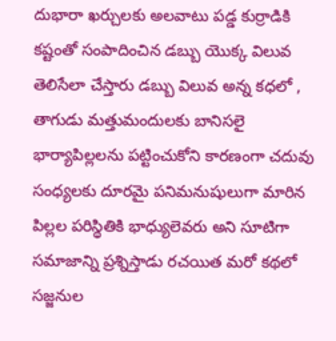దుభారా ఖర్చులకు అలవాటు పడ్డ కుర్రాడికి కష్టంతో సంపాదించిన డబ్బు యొక్క విలువ తెలిసేలా చేస్తారు డబ్బు విలువ అన్న కధలో ,
తాగుడు మత్తుమందులకు బానిసలై భార్యాపిల్లలను పట్టించుకోని కారణంగా చదువు సంధ్యలకు దూరమై పనిమనుషులుగా మారిన పిల్లల పరిస్థితికి భాధ్యులెవరు అని సూటిగా సమాజాన్ని ప్రశ్నిస్తాడు రచయిత మరో కథలో
సజ్జనుల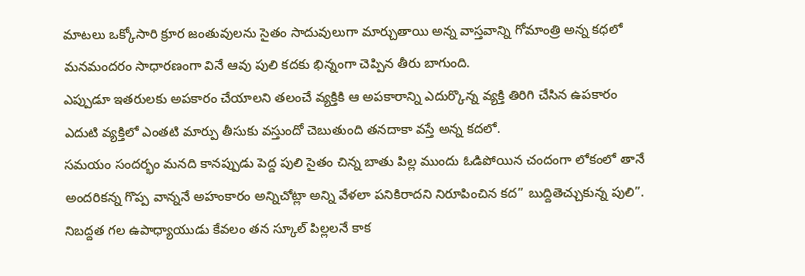మాటలు ఒక్కోసారి క్రూర జంతువులను సైతం సాదువులుగా మార్చుతాయి అన్న వాస్తవాన్ని గోమాంత్రి అన్న కధలో మనమందరం సాధారణంగా వినే ఆవు పులి కదకు భిన్నంగా చెప్పిన తీరు బాగుంది.
ఎప్పుడూ ఇతరులకు అపకారం చేయాలని తలంచే వ్యక్తికి ఆ అపకారాన్ని ఎదుర్కొన్న వ్యక్తి తిరిగి చేసిన ఉపకారం ఎదుటి వ్యక్తిలో ఎంతటి మార్పు తీసుకు వస్తుందో చెబుతుంది తనదాకా వస్తే అన్న కదలో.
సమయం సందర్భం మనది కానప్పుడు పెద్ద పులి సైతం చిన్న బాతు పిల్ల ముందు ఓడిపోయిన చందంగా లోకంలో తానే అందరికన్న గొప్ప వాన్ననే అహంకారం అన్నిచోట్లా అన్ని వేళలా పనికిరాదని నిరూపించిన కద” బుద్దితెచ్చుకున్న పులి”.
నిబద్దత గల ఉపాధ్యాయుడు కేవలం తన స్కూల్ పిల్లలనే కాక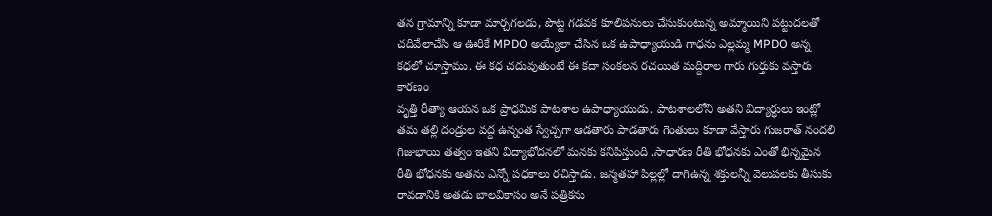తన గ్రామాన్ని కూడా మార్చగలడు, పొట్ట గడవక కూలిపనులు చేసుకుంటున్న అమ్మాయిని పట్టుదలతో చదివేలాచేసి ఆ ఊరికే MPDO అయ్యేలా చేసిన ఒక ఉపాధ్యాయుడి గాధను ఎల్లమ్మ MPDO అన్న కధలో చూస్తాము. ఈ కధ చదువుతుంటే ఈ కదా సంకలన రచయిత మద్దిరాల గారు గుర్తుకు వస్తారు కారణం
వృత్తి రీత్యా ఆయన ఒక ప్రాధమిక పాటశాల ఉపాధ్యాయుడు. పాటశాలలోని అతని విద్యార్ధులు ఇంట్లో తమ తల్లి దండ్రుల వద్ద ఉన్నంత స్వేచ్చగా ఆడతారు పాడతారు గెంతులు కూడా వేస్తారు గుజరాత్ నందలి గిజుభాయి తత్వం ఇతని విద్యాభోదనలో మనకు కనిపిస్తుంది .సాధారణ రీతి భోధనకు ఎంతో భిన్నమైన రీతి భోధనకు అతను ఎన్నో పధకాలు రచిస్తాడు. జన్మతహా పిల్లల్లో దాగిఉన్న శక్తులన్నీ వెలుపలకు తీసుకు రావడానికి అతడు బాలవికాసం అనే పత్రికను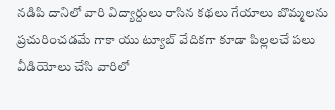నడిపి దానిలో వారి విద్యార్దులు రాసిన కథలు గేయాలు బొమ్మలను ప్రచురించడమే గాకా యు ట్యూబ్ వేదికగా కూడా పిల్లలచే పలు వీడియోలు చేసి వారిలో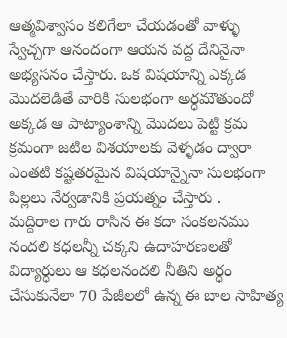ఆత్మవిశ్వాసం కలిగేలా చేయడంతో వాళ్ళు స్వేచ్చగా ఆనందంగా ఆయన వద్ద దేనినైనా అభ్యసనం చేస్తారు. ఒక విషయాన్ని ఎక్కడ మొదలెడితే వారికి సులభంగా అర్ధమౌతుందో అక్కడ ఆ పాట్యాంశాన్ని మొదలు పెట్టి క్రమ క్రమంగా జటిల విశయాలకు వెళ్ళడం ద్వారా ఎంతటి కష్టతరమైన విషయాన్నైనా సులభంగా పిల్లలు నేర్వడానికి ప్రయత్నం చేస్తారు .
మద్దిరాల గారు రాసిన ఈ కదా సంకలనము నందలి కధలన్నీ చక్కని ఉదాహరణలతో విద్యార్ధులు ఆ కధలనందలి నీతిని అర్ధం చేసుకునేలా 70 పేజీలలో ఉన్న ఈ బాల సాహిత్య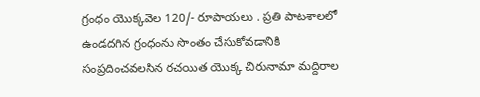గ్రంధం యొక్కవెల 120/- రూపాయలు . ప్రతి పాటశాలలో ఉండదగిన గ్రంధంను సొంతం చేసుకోవడానికి సంప్రదించవలసిన రచయిత యొక్క చిరునామా మద్దిరాల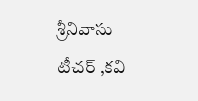శ్రీనివాసు టీచర్ ,కవి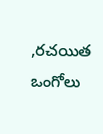,రచయిత ఒంగోలు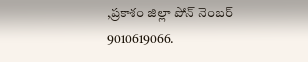,ప్రకాశం జిల్లా పోన్ నెంబర్ 9010619066.